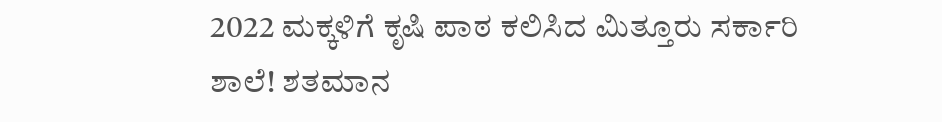2022 ಮಕ್ಕಳಿಗೆ ಕೃಷಿ ಪಾಠ ಕಲಿಸಿದ ಮಿತ್ತೂರು ಸರ್ಕಾರಿ ಶಾಲೆ! ಶತಮಾನ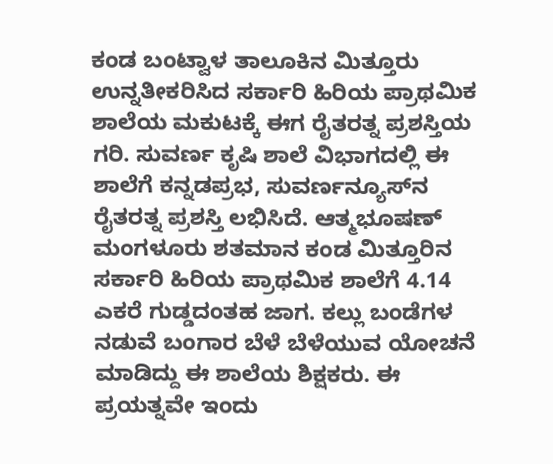ಕಂಡ ಬಂಟ್ವಾಳ ತಾಲೂಕಿನ ಮಿತ್ತೂರು ಉನ್ನತೀಕರಿಸಿದ ಸರ್ಕಾರಿ ಹಿರಿಯ ಪ್ರಾಥಮಿಕ ಶಾಲೆಯ ಮಕುಟಕ್ಕೆ ಈಗ ರೈತರತ್ನ ಪ್ರಶಸ್ತಿಯ ಗರಿ. ಸುವರ್ಣ ಕೃಷಿ ಶಾಲೆ ವಿಭಾಗದಲ್ಲಿ ಈ ಶಾಲೆಗೆ ಕನ್ನಡಪ್ರಭ, ಸುವರ್ಣನ್ಯೂಸ್‌ನ ರೈತರತ್ನ ಪ್ರಶಸ್ತಿ ಲಭಿಸಿದೆ. ಆತ್ಮಭೂಷಣ್‌ ಮಂಗಳೂರು ಶತಮಾನ ಕಂಡ ಮಿತ್ತೂರಿನ ಸರ್ಕಾರಿ ಹಿರಿಯ ಪ್ರಾಥಮಿಕ ಶಾಲೆಗೆ 4.14 ಎಕರೆ ಗುಡ್ಡದಂತಹ ಜಾಗ. ಕಲ್ಲು ಬಂಡೆಗಳ ನಡುವೆ ಬಂಗಾರ ಬೆಳೆ ಬೆಳೆಯುವ ಯೋಚನೆ ಮಾಡಿದ್ದು ಈ ಶಾಲೆಯ ಶಿಕ್ಷಕರು. ಈ ಪ್ರಯತ್ನವೇ ಇಂದು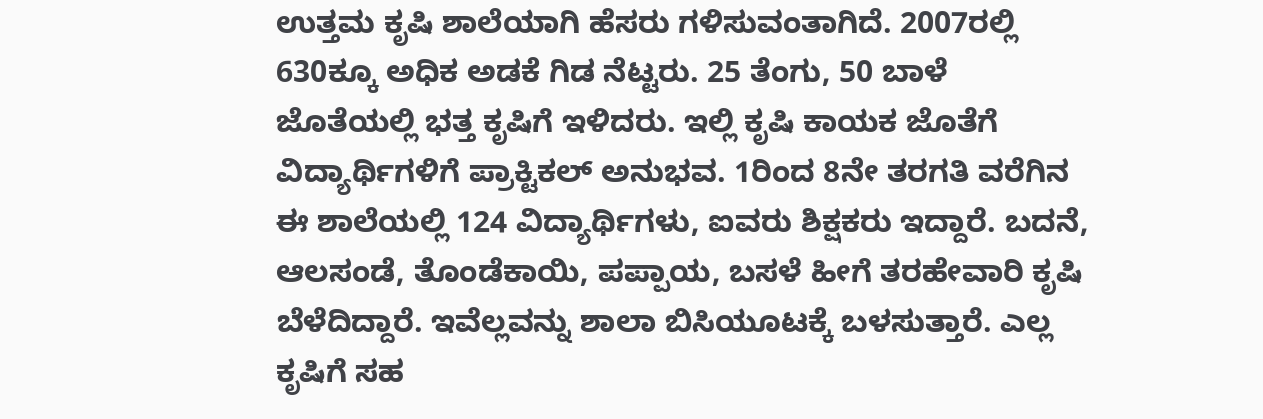ಉತ್ತಮ ಕೃಷಿ ಶಾಲೆಯಾಗಿ ಹೆಸರು ಗಳಿಸುವಂತಾಗಿದೆ. 2007ರಲ್ಲಿ 630ಕ್ಕೂ ಅಧಿಕ ಅಡಕೆ ಗಿಡ ನೆಟ್ಟರು. 25 ತೆಂಗು, 50 ಬಾಳೆ ಜೊತೆಯಲ್ಲಿ ಭತ್ತ ಕೃಷಿಗೆ ಇಳಿದರು. ಇಲ್ಲಿ ಕೃಷಿ ಕಾಯಕ ಜೊತೆಗೆ ವಿದ್ಯಾರ್ಥಿಗಳಿಗೆ ಪ್ರಾಕ್ಟಿಕಲ್‌ ಅನುಭವ. 1ರಿಂದ 8ನೇ ತರಗತಿ ವರೆಗಿನ ಈ ಶಾಲೆಯಲ್ಲಿ 124 ವಿದ್ಯಾರ್ಥಿಗಳು, ಐವರು ಶಿಕ್ಷಕರು ಇದ್ದಾರೆ. ಬದನೆ, ಆಲಸಂಡೆ, ತೊಂಡೆಕಾಯಿ, ಪಪ್ಪಾಯ, ಬಸಳೆ ಹೀಗೆ ತರಹೇವಾರಿ ಕೃಷಿ ಬೆಳೆದಿದ್ದಾರೆ. ಇವೆಲ್ಲವನ್ನು ಶಾಲಾ ಬಿಸಿಯೂಟಕ್ಕೆ ಬಳಸುತ್ತಾರೆ. ಎಲ್ಲ ಕೃಷಿಗೆ ಸಹ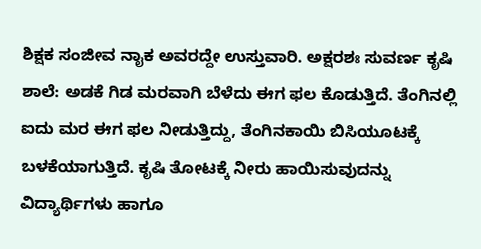ಶಿಕ್ಷಕ ಸಂಜೀವ ನಾೖಕ ಅವರದ್ದೇ ಉಸ್ತುವಾರಿ. ಅಕ್ಷರಶಃ ಸುವರ್ಣ ಕೃಷಿ ಶಾಲೆ: ಅಡಕೆ ಗಿಡ ಮರವಾಗಿ ಬೆಳೆದು ಈಗ ಫಲ ಕೊಡುತ್ತಿದೆ. ತೆಂಗಿನಲ್ಲಿ ಐದು ಮರ ಈಗ ಫಲ ನೀಡುತ್ತಿದ್ದು, ತೆಂಗಿನಕಾಯಿ ಬಿಸಿಯೂಟಕ್ಕೆ ಬಳಕೆಯಾಗುತ್ತಿದೆ. ಕೃಷಿ ತೋಟಕ್ಕೆ ನೀರು ಹಾಯಿಸುವುದನ್ನು ವಿದ್ಯಾರ್ಥಿಗಳು ಹಾಗೂ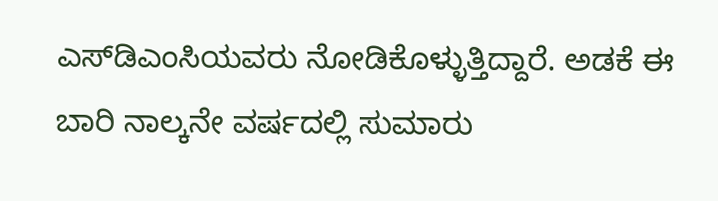ಎಸ್‌ಡಿಎಂಸಿಯವರು ನೋಡಿಕೊಳ್ಳುತ್ತಿದ್ದಾರೆ. ಅಡಕೆ ಈ ಬಾರಿ ನಾಲ್ಕನೇ ವರ್ಷದಲ್ಲಿ ಸುಮಾರು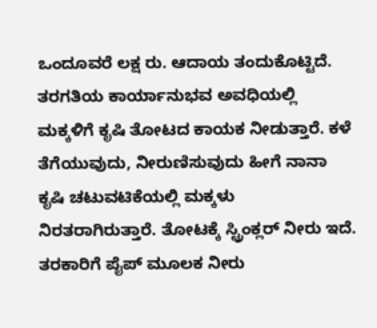ಒಂದೂವರೆ ಲಕ್ಷ ರು. ಆದಾಯ ತಂದುಕೊಟ್ಟಿದೆ. ತರಗತಿಯ ಕಾರ್ಯಾನುಭವ ಅವಧಿಯಲ್ಲಿ ಮಕ್ಕಳಿಗೆ ಕೃಷಿ ತೋಟದ ಕಾಯಕ ನೀಡುತ್ತಾರೆ. ಕಳೆ ತೆಗೆಯುವುದು, ನೀರುಣಿಸುವುದು ಹೀಗೆ ನಾನಾ ಕೃಷಿ ಚಟುವಟಿಕೆಯಲ್ಲಿ ಮಕ್ಕಳು ನಿರತರಾಗಿರುತ್ತಾರೆ. ತೋಟಕ್ಕೆ ಸ್ಟ್ರಿಂಕ್ಲರ್‌ ನೀರು ಇದೆ. ತರಕಾರಿಗೆ ಪೈಪ್‌ ಮೂಲಕ ನೀರು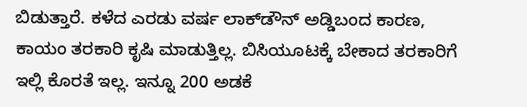ಬಿಡುತ್ತಾರೆ. ಕಳೆದ ಎರಡು ವರ್ಷ ಲಾಕ್‌ಡೌನ್‌ ಅಡ್ಡಿಬಂದ ಕಾರಣ, ಕಾಯಂ ತರಕಾರಿ ಕೃಷಿ ಮಾಡುತ್ತಿಲ್ಲ. ಬಿಸಿಯೂಟಕ್ಕೆ ಬೇಕಾದ ತರಕಾರಿಗೆ ಇಲ್ಲಿ ಕೊರತೆ ಇಲ್ಲ. ಇನ್ನೂ 200 ಅಡಕೆ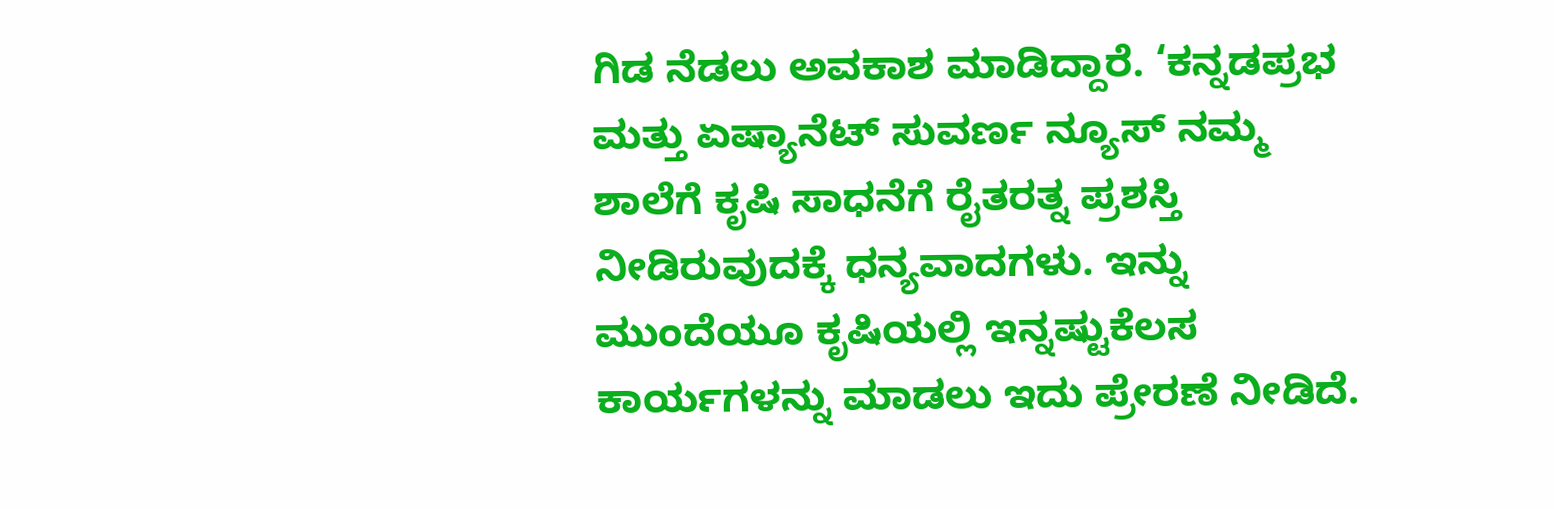ಗಿಡ ನೆಡಲು ಅವಕಾಶ ಮಾಡಿದ್ದಾರೆ. ‘ಕನ್ನಡಪ್ರಭ ಮತ್ತು ಏಷ್ಯಾನೆಟ್‌ ಸುವರ್ಣ ನ್ಯೂಸ್‌ ನಮ್ಮ ಶಾಲೆಗೆ ಕೃಷಿ ಸಾಧನೆಗೆ ರೈತರತ್ನ ಪ್ರಶಸ್ತಿ ನೀಡಿರುವುದಕ್ಕೆ ಧನ್ಯವಾದಗಳು. ಇನ್ನು ಮುಂದೆಯೂ ಕೃಷಿಯಲ್ಲಿ ಇನ್ನಷ್ಟುಕೆಲಸ ಕಾರ್ಯಗಳನ್ನು ಮಾಡಲು ಇದು ಪ್ರೇರಣೆ ನೀಡಿದೆ.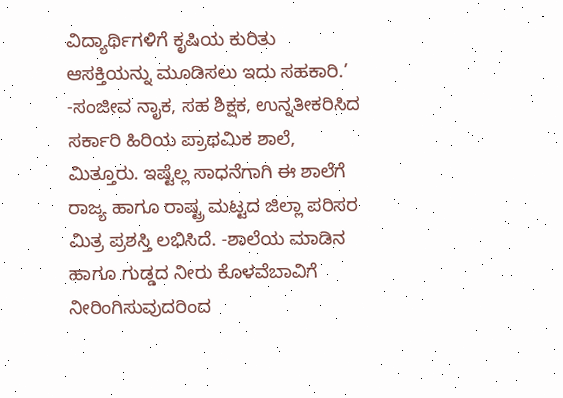ವಿದ್ಯಾರ್ಥಿಗಳಿಗೆ ಕೃಷಿಯ ಕುರಿತು ಆಸಕ್ತಿಯನ್ನು ಮೂಡಿಸಲು ಇದು ಸಹಕಾರಿ.’ -ಸಂಜೀವ ನಾೖಕ, ಸಹ ಶಿಕ್ಷಕ, ಉನ್ನತೀಕರಿಸಿದ ಸರ್ಕಾರಿ ಹಿರಿಯ ಪ್ರಾಥಮಿಕ ಶಾಲೆ, ಮಿತ್ತೂರು. ಇಷ್ಟೆಲ್ಲ ಸಾಧನೆಗಾಗಿ ಈ ಶಾಲೆಗೆ ರಾಜ್ಯ ಹಾಗೂ ರಾಷ್ಟ್ರ ಮಟ್ಟದ ಜಿಲ್ಲಾ ಪರಿಸರ ಮಿತ್ರ ಪ್ರಶಸ್ತಿ ಲಭಿಸಿದೆ. -ಶಾಲೆಯ ಮಾಡಿನ ಹಾಗೂ ಗುಡ್ಡದ ನೀರು ಕೊಳವೆಬಾವಿಗೆ ನೀರಿಂಗಿಸುವುದರಿಂದ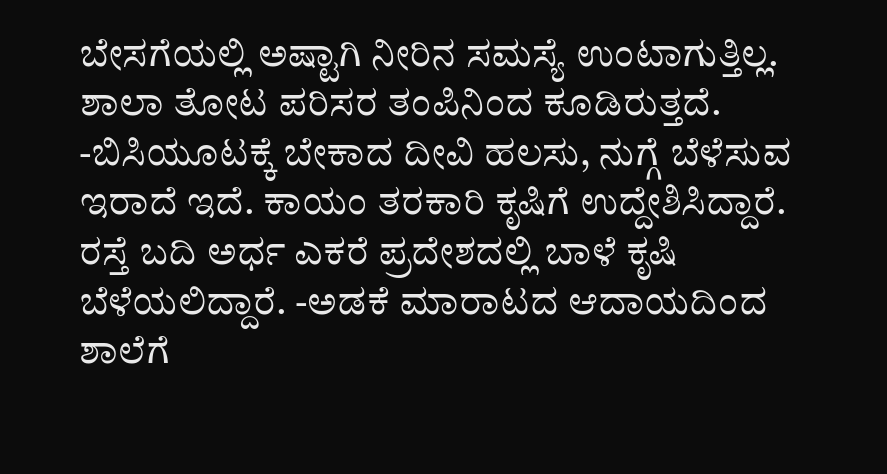ಬೇಸಗೆಯಲ್ಲಿ ಅಷ್ಟಾಗಿ ನೀರಿನ ಸಮಸ್ಯೆ ಉಂಟಾಗುತ್ತಿಲ್ಲ. ಶಾಲಾ ತೋಟ ಪರಿಸರ ತಂಪಿನಿಂದ ಕೂಡಿರುತ್ತದೆ. -ಬಿಸಿಯೂಟಕ್ಕೆ ಬೇಕಾದ ದೀವಿ ಹಲಸು, ನುಗ್ಗೆ ಬೆಳೆಸುವ ಇರಾದೆ ಇದೆ. ಕಾಯಂ ತರಕಾರಿ ಕೃಷಿಗೆ ಉದ್ದೇಶಿಸಿದ್ದಾರೆ. ರಸ್ತೆ ಬದಿ ಅರ್ಧ ಎಕರೆ ಪ್ರದೇಶದಲ್ಲಿ ಬಾಳೆ ಕೃಷಿ ಬೆಳೆಯಲಿದ್ದಾರೆ. -ಅಡಕೆ ಮಾರಾಟದ ಆದಾಯದಿಂದ ಶಾಲೆಗೆ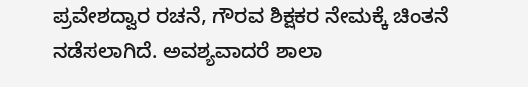ಪ್ರವೇಶದ್ವಾರ ರಚನೆ, ಗೌರವ ಶಿಕ್ಷಕರ ನೇಮಕ್ಕೆ ಚಿಂತನೆ ನಡೆಸಲಾಗಿದೆ. ಅವಶ್ಯವಾದರೆ ಶಾಲಾ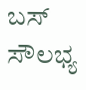ಬಸ್‌ ಸೌಲಭ್ಯ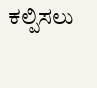ಕಲ್ಪಿಸಲು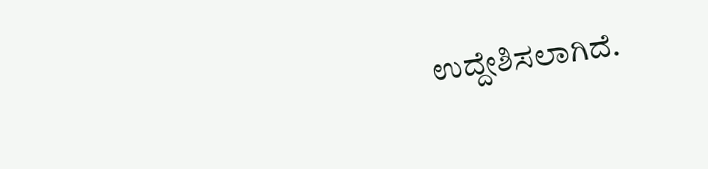ಉದ್ದೇಶಿಸಲಾಗಿದೆ.